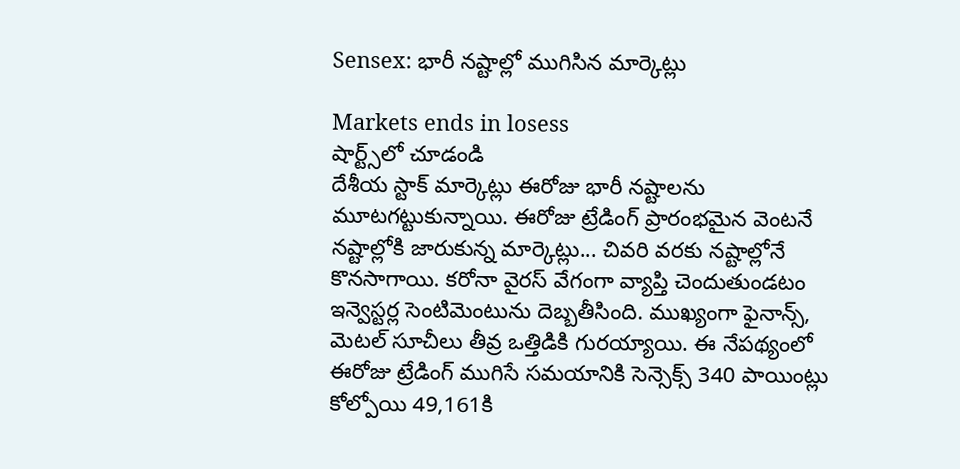Sensex: భారీ నష్టాల్లో ముగిసిన మార్కెట్లు

Markets ends in losess
షార్ట్స్‌లో చూడండి
దేశీయ స్టాక్ మార్కెట్లు ఈరోజు భారీ నష్టాలను మూటగట్టుకున్నాయి. ఈరోజు ట్రేడింగ్ ప్రారంభమైన వెంటనే నష్టాల్లోకి జారుకున్న మార్కెట్లు... చివరి వరకు నష్టాల్లోనే కొనసాగాయి. కరోనా వైరస్ వేగంగా వ్యాప్తి చెందుతుండటం ఇన్వెస్టర్ల సెంటిమెంటును దెబ్బతీసింది. ముఖ్యంగా ఫైనాన్స్, మెటల్ సూచీలు తీవ్ర ఒత్తిడికి గురయ్యాయి. ఈ నేపథ్యంలో ఈరోజు ట్రేడింగ్ ముగిసే సమయానికి సెన్సెక్స్ 340 పాయింట్లు కోల్పోయి 49,161కి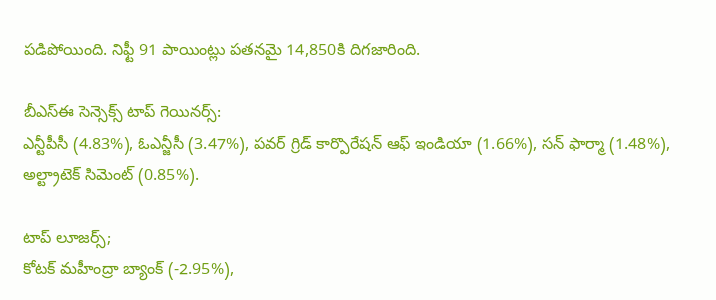పడిపోయింది. నిఫ్టీ 91 పాయింట్లు పతనమై 14,850కి దిగజారింది.

బీఎస్ఈ సెన్సెక్స్ టాప్ గెయినర్స్:
ఎన్టీపీసీ (4.83%), ఓఎన్జీసీ (3.47%), పవర్ గ్రిడ్ కార్పొరేషన్ ఆఫ్ ఇండియా (1.66%), సన్ ఫార్మా (1.48%), అల్ట్రాటెక్ సిమెంట్ (0.85%).

టాప్ లూజర్స్;
కోటక్ మహీంద్రా బ్యాంక్ (-2.95%),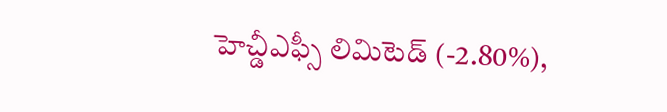హెచ్డీఎఫ్సీ లిమిటెడ్ (-2.80%),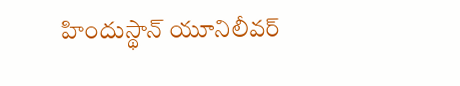హిందుస్థాన్ యూనిలీవర్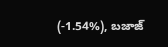(-1.54%), బజాజ్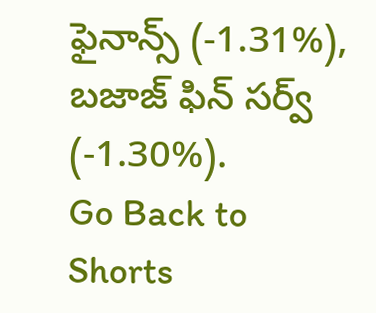ఫైనాన్స్ (-1.31%), బజాజ్ ఫిన్ సర్వ్ (-1.30%).
Go Back to Shorts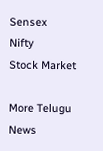Sensex
Nifty
Stock Market

More Telugu News